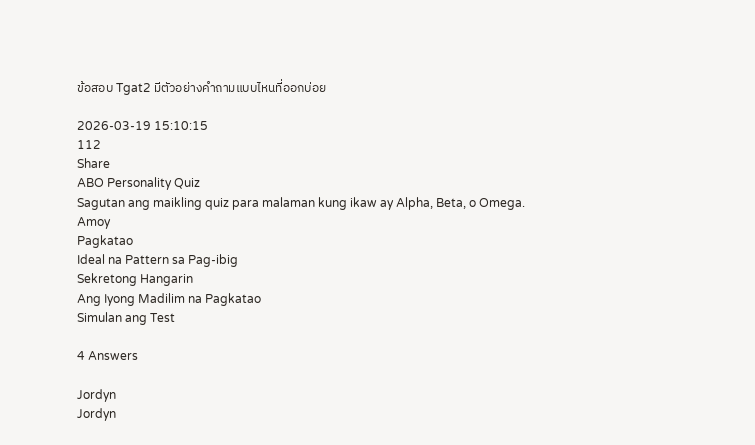ข้อสอบ Tgat2 มีตัวอย่างคำถามแบบไหนที่ออกบ่อย

2026-03-19 15:10:15
112
Share
ABO Personality Quiz
Sagutan ang maikling quiz para malaman kung ikaw ay Alpha, Beta, o Omega.
Amoy
Pagkatao
Ideal na Pattern sa Pag-ibig
Sekretong Hangarin
Ang Iyong Madilim na Pagkatao
Simulan ang Test

4 Answers

Jordyn
Jordyn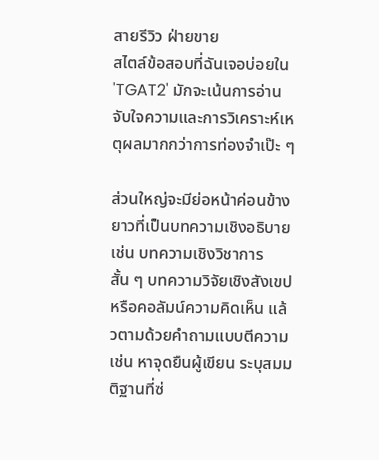สายรีวิว ฝ่ายขาย
สไตล์ข้อสอบที่ฉันเจอบ่อยใน 'TGAT2' มักจะเน้นการอ่านจับใจความและการวิเคราะห์เหตุผลมากกว่าการท่องจำเป๊ะ ๆ

ส่วนใหญ่จะมีย่อหน้าค่อนข้างยาวที่เป็นบทความเชิงอธิบาย เช่น บทความเชิงวิชาการสั้น ๆ บทความวิจัยเชิงสังเขป หรือคอลัมน์ความคิดเห็น แล้วตามด้วยคำถามแบบตีความ เช่น หาจุดยืนผู้เขียน ระบุสมมติฐานที่ซ่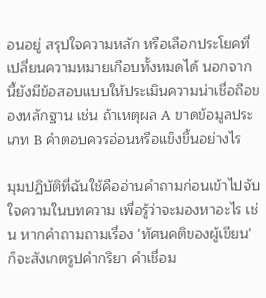อนอยู่ สรุปใจความหลัก หรือเลือกประโยคที่เปลี่ยนความหมายเกือบทั้งหมดได้ นอกจากนี้ยังมีข้อสอบแบบให้ประเมินความน่าเชื่อถือของหลักฐาน เช่น ถ้าเหตุผล A ขาดข้อมูลประเภท B คำตอบควรอ่อนหรือแข็งขึ้นอย่างไร

มุมปฏิบัติที่ฉันใช้คืออ่านคำถามก่อนเข้าไปจับใจความในบทความ เพื่อรู้ว่าจะมองหาอะไร เช่น หากคำถามถามเรื่อง 'ทัศนคติของผู้เขียน' ก็จะสังเกตรูปคำกริยา คำเชื่อม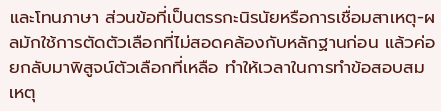และโทนภาษา ส่วนข้อที่เป็นตรรกะนิรนัยหรือการเชื่อมสาเหตุ-ผลมักใช้การตัดตัวเลือกที่ไม่สอดคล้องกับหลักฐานก่อน แล้วค่อยกลับมาพิสูจน์ตัวเลือกที่เหลือ ทำให้เวลาในการทำข้อสอบสมเหตุ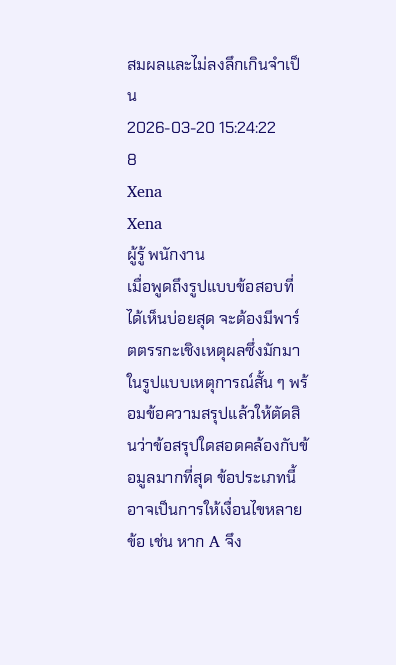สมผลและไม่ลงลึกเกินจำเป็น
2026-03-20 15:24:22
8
Xena
Xena
ผู้รู้ พนักงาน
เมื่อพูดถึงรูปแบบข้อสอบที่ได้เห็นบ่อยสุด จะต้องมีพาร์ตตรรกะเชิงเหตุผลซึ่งมักมาในรูปแบบเหตุการณ์สั้น ๆ พร้อมข้อความสรุปแล้วให้ตัดสินว่าข้อสรุปใดสอดคล้องกับข้อมูลมากที่สุด ข้อประเภทนี้อาจเป็นการให้เงื่อนไขหลายข้อ เช่น หาก A จึง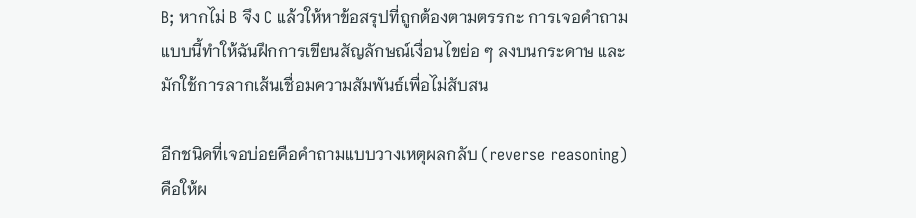B; หากไม่ B จึง C แล้วให้หาข้อสรุปที่ถูกต้องตามตรรกะ การเจอคำถามแบบนี้ทำให้ฉันฝึกการเขียนสัญลักษณ์เงื่อนไขย่อ ๆ ลงบนกระดาษ และมักใช้การลากเส้นเชื่อมความสัมพันธ์เพื่อไม่สับสน

อีกชนิดที่เจอบ่อยคือคำถามแบบวางเหตุผลกลับ (reverse reasoning) คือให้ผ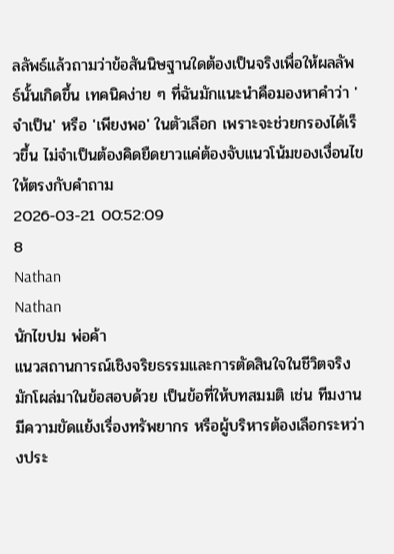ลลัพธ์แล้วถามว่าข้อสันนิษฐานใดต้องเป็นจริงเพื่อให้ผลลัพธ์นั้นเกิดขึ้น เทคนิคง่าย ๆ ที่ฉันมักแนะนำคือมองหาคำว่า 'จำเป็น' หรือ 'เพียงพอ' ในตัวเลือก เพราะจะช่วยกรองได้เร็วขึ้น ไม่จำเป็นต้องคิดยืดยาวแค่ต้องจับแนวโน้มของเงื่อนไขให้ตรงกับคำถาม
2026-03-21 00:52:09
8
Nathan
Nathan
นักไขปม พ่อค้า
แนวสถานการณ์เชิงจริยธรรมและการตัดสินใจในชีวิตจริงมักโผล่มาในข้อสอบด้วย เป็นข้อที่ให้บทสมมติ เช่น ทีมงานมีความขัดแย้งเรื่องทรัพยากร หรือผู้บริหารต้องเลือกระหว่างประ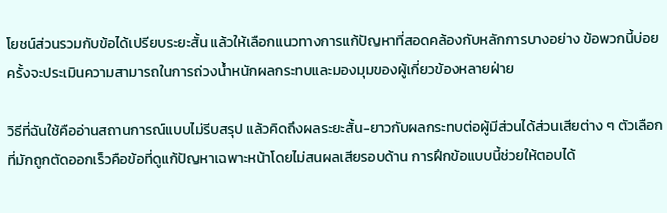โยชน์ส่วนรวมกับข้อได้เปรียบระยะสั้น แล้วให้เลือกแนวทางการแก้ปัญหาที่สอดคล้องกับหลักการบางอย่าง ข้อพวกนี้บ่อยครั้งจะประเมินความสามารถในการถ่วงน้ำหนักผลกระทบและมองมุมของผู้เกี่ยวข้องหลายฝ่าย

วิธีที่ฉันใช้คืออ่านสถานการณ์แบบไม่รีบสรุป แล้วคิดถึงผลระยะสั้น-ยาวกับผลกระทบต่อผู้มีส่วนได้ส่วนเสียต่าง ๆ ตัวเลือกที่มักถูกตัดออกเร็วคือข้อที่ดูแก้ปัญหาเฉพาะหน้าโดยไม่สนผลเสียรอบด้าน การฝึกข้อแบบนี้ช่วยให้ตอบได้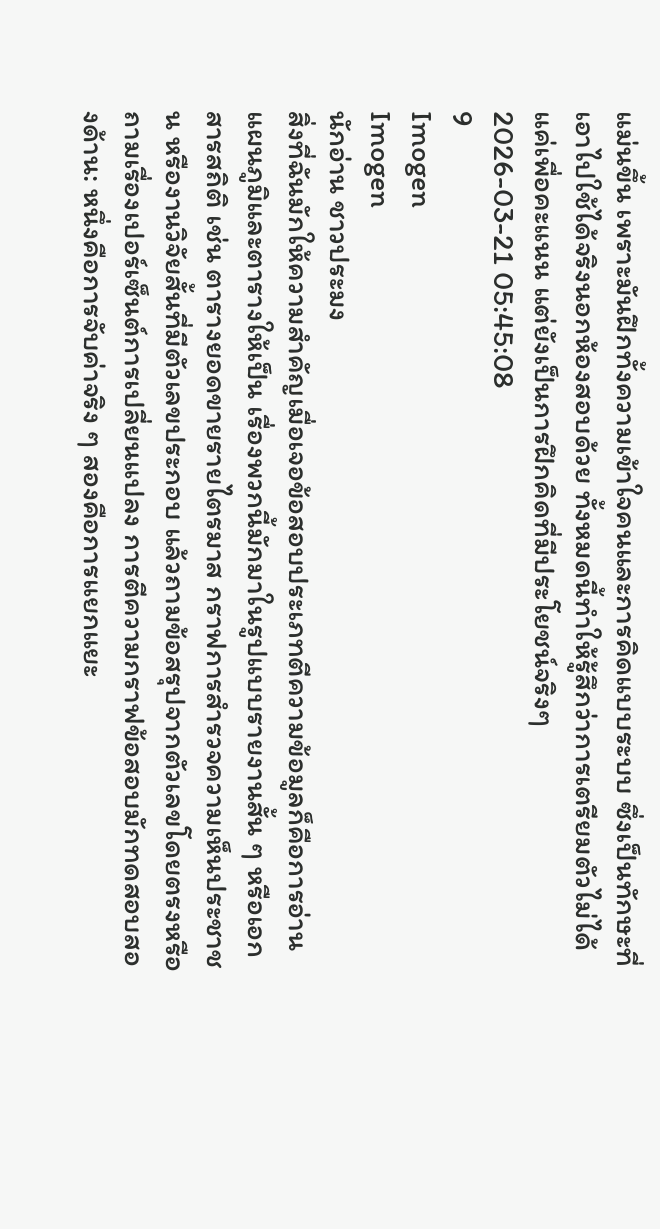แม่นขึ้น เพราะมันฝึกทั้งความเข้าใจคนและการคิดแบบระบบ ซึ่งเป็นทักษะที่เอาไปใช้ได้จริงนอกห้องสอบด้วย ทั้งหมดนี้ทำให้รู้สึกว่าการเตรียมตัวไม่ได้แค่เพื่อคะแนน แต่ยังเป็นการฝึกคิดที่มีประโยชน์จริงๆ
2026-03-21 05:45:08
9
Imogen
Imogen
นักอ่าน ชาวประมง
สิ่งที่ฉันมักให้ความสำคัญเมื่อเจอข้อสอบประเภทตีความข้อมูลก็คือการอ่านแผนภูมิและตารางให้เป็น เรื่องพวกนี้มักมาในรูปแบบรายงานสั้น ๆ หรือเอกสารสถิติ เช่น ตารางยอดขายรายไตรมาส กราฟการสำรวจความเห็นประชาชน หรืองานวิจัยสั้นที่มีตัวเลขประกอบ แล้วถามข้อสรุปจากตัวเลขโดยตรงหรือถามเรื่องเปอร์เซ็นต์การเปลี่ยนแปลง การตีความกราฟข้อสอบมักทดสอบสองด้าน: หนึ่งคือการจับค่าจริง ๆ สองคือการแยกแยะ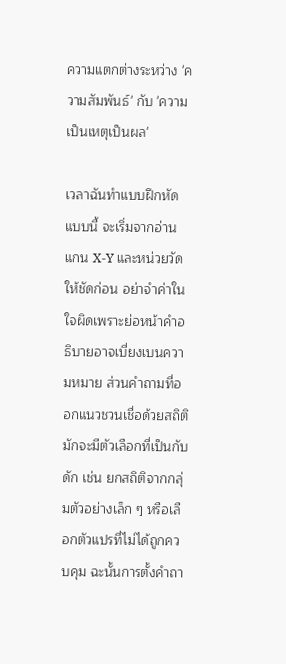ความแตกต่างระหว่าง 'ความสัมพันธ์' กับ 'ความเป็นเหตุเป็นผล'

เวลาฉันทำแบบฝึกหัดแบบนี้ จะเริ่มจากอ่านแกน X-Y และหน่วยวัดให้ชัดก่อน อย่าจำค่าในใจผิดเพราะย่อหน้าคำอธิบายอาจเบี่ยงเบนความหมาย ส่วนคำถามที่ออกแนวชวนเชื่อด้วยสถิติมักจะมีตัวเลือกที่เป็นกับดัก เช่น ยกสถิติจากกลุ่มตัวอย่างเล็ก ๆ หรือเลือกตัวแปรที่ไม่ได้ถูกควบคุม ฉะนั้นการตั้งคำถา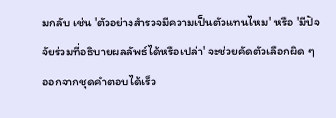มกลับ เช่น 'ตัวอย่างสำรวจมีความเป็นตัวแทนไหม' หรือ 'มีปัจจัยร่วมที่อธิบายผลลัพธ์ได้หรือเปล่า' จะช่วยคัดตัวเลือกผิด ๆ ออกจากชุดคำตอบได้เร็ว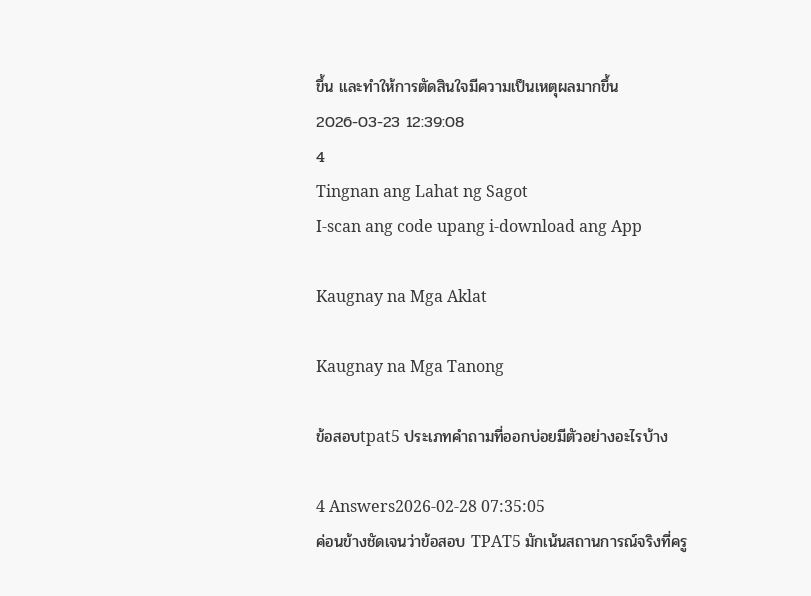ขึ้น และทำให้การตัดสินใจมีความเป็นเหตุผลมากขึ้น
2026-03-23 12:39:08
4
Tingnan ang Lahat ng Sagot
I-scan ang code upang i-download ang App

Kaugnay na Mga Aklat

Kaugnay na Mga Tanong

ข้อสอบtpat5 ประเภทคำถามที่ออกบ่อยมีตัวอย่างอะไรบ้าง

4 Answers2026-02-28 07:35:05
ค่อนข้างชัดเจนว่าข้อสอบ TPAT5 มักเน้นสถานการณ์จริงที่ครู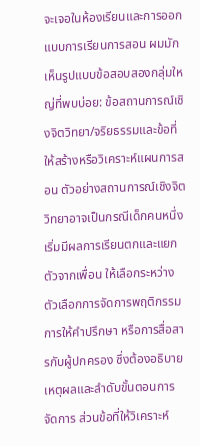จะเจอในห้องเรียนและการออกแบบการเรียนการสอน ผมมักเห็นรูปแบบข้อสอบสองกลุ่มใหญ่ที่พบบ่อย: ข้อสถานการณ์เชิงจิตวิทยา/จริยธรรมและข้อที่ให้สร้างหรือวิเคราะห์แผนการสอน ตัวอย่างสถานการณ์เชิงจิตวิทยาอาจเป็นกรณีเด็กคนหนึ่งเริ่มมีผลการเรียนตกและแยกตัวจากเพื่อน ให้เลือกระหว่างตัวเลือกการจัดการพฤติกรรม การให้คำปรึกษา หรือการสื่อสารกับผู้ปกครอง ซึ่งต้องอธิบายเหตุผลและลำดับขั้นตอนการจัดการ ส่วนข้อที่ให้วิเคราะห์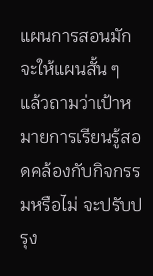แผนการสอนมักจะให้แผนสั้น ๆ แล้วถามว่าเป้าหมายการเรียนรู้สอดคล้องกับกิจกรรมหรือไม่ จะปรับปรุง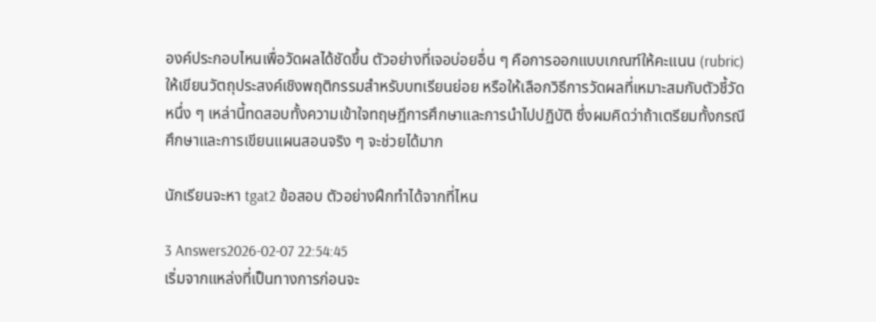องค์ประกอบไหนเพื่อวัดผลได้ชัดขึ้น ตัวอย่างที่เจอบ่อยอื่น ๆ คือการออกแบบเกณฑ์ให้คะแนน (rubric) ให้เขียนวัตถุประสงค์เชิงพฤติกรรมสำหรับบทเรียนย่อย หรือให้เลือกวิธีการวัดผลที่เหมาะสมกับตัวชี้วัดหนึ่ง ๆ เหล่านี้ทดสอบทั้งความเข้าใจทฤษฎีการศึกษาและการนำไปปฏิบัติ ซึ่งผมคิดว่าถ้าเตรียมทั้งกรณีศึกษาและการเขียนแผนสอนจริง ๆ จะช่วยได้มาก

นักเรียนจะหา tgat2 ข้อสอบ ตัวอย่างฝึกทำได้จากที่ไหน

3 Answers2026-02-07 22:54:45
เริ่มจากแหล่งที่เป็นทางการก่อนจะ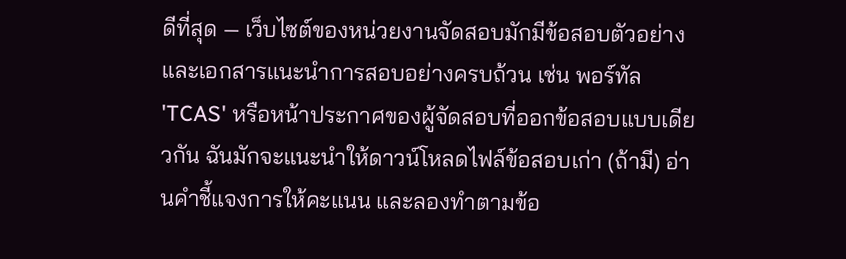ดีที่สุด — เว็บไซต์ของหน่วยงานจัดสอบมักมีข้อสอบตัวอย่างและเอกสารแนะนำการสอบอย่างครบถ้วน เช่น พอร์ทัล 'TCAS' หรือหน้าประกาศของผู้จัดสอบที่ออกข้อสอบแบบเดียวกัน ฉันมักจะแนะนำให้ดาวน์โหลดไฟล์ข้อสอบเก่า (ถ้ามี) อ่านคำชี้แจงการให้คะแนน และลองทำตามข้อ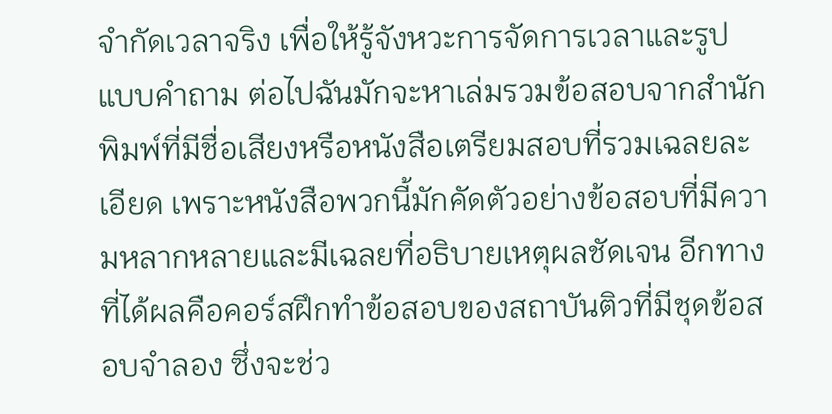จำกัดเวลาจริง เพื่อให้รู้จังหวะการจัดการเวลาและรูปแบบคำถาม ต่อไปฉันมักจะหาเล่มรวมข้อสอบจากสำนักพิมพ์ที่มีชื่อเสียงหรือหนังสือเตรียมสอบที่รวมเฉลยละเอียด เพราะหนังสือพวกนี้มักคัดตัวอย่างข้อสอบที่มีความหลากหลายและมีเฉลยที่อธิบายเหตุผลชัดเจน อีกทางที่ได้ผลคือคอร์สฝึกทำข้อสอบของสถาบันติวที่มีชุดข้อสอบจำลอง ซึ่งจะช่ว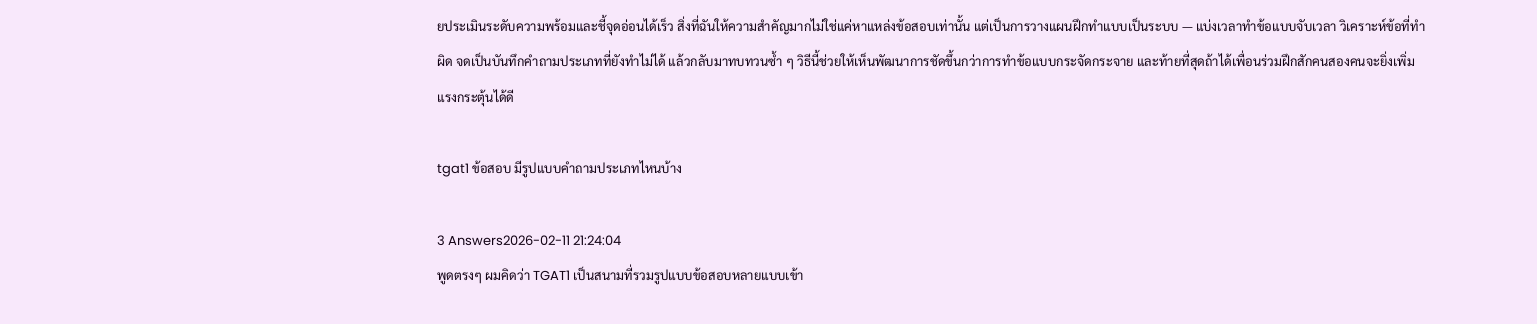ยประเมินระดับความพร้อมและชี้จุดอ่อนได้เร็ว สิ่งที่ฉันให้ความสำคัญมากไม่ใช่แค่หาแหล่งข้อสอบเท่านั้น แต่เป็นการวางแผนฝึกทำแบบเป็นระบบ — แบ่งเวลาทำข้อแบบจับเวลา วิเคราะห์ข้อที่ทำผิด จดเป็นบันทึกคำถามประเภทที่ยังทำไม่ได้ แล้วกลับมาทบทวนซ้ำ ๆ วิธีนี้ช่วยให้เห็นพัฒนาการชัดขึ้นกว่าการทำข้อแบบกระจัดกระจาย และท้ายที่สุดถ้าได้เพื่อนร่วมฝึกสักคนสองคนจะยิ่งเพิ่มแรงกระตุ้นได้ดี

tgat1 ข้อสอบ มีรูปแบบคำถามประเภทไหนบ้าง

3 Answers2026-02-11 21:24:04
พูดตรงๆ ผมคิดว่า TGAT1 เป็นสนามที่รวมรูปแบบข้อสอบหลายแบบเข้า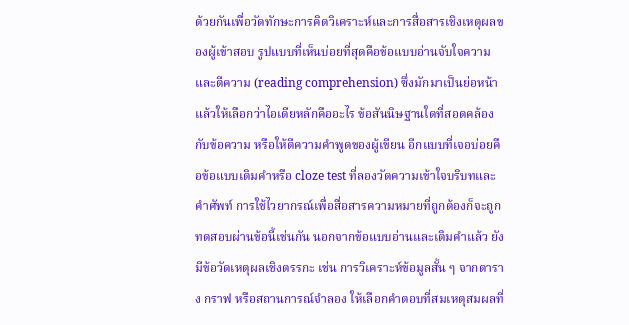ด้วยกันเพื่อวัดทักษะการคิดวิเคราะห์และการสื่อสารเชิงเหตุผลของผู้เข้าสอบ รูปแบบที่เห็นบ่อยที่สุดคือข้อแบบอ่านจับใจความและตีความ (reading comprehension) ซึ่งมักมาเป็นย่อหน้าแล้วให้เลือกว่าไอเดียหลักคืออะไร ข้อสันนิษฐานใดที่สอดคล้องกับข้อความ หรือให้ตีความคำพูดของผู้เขียน อีกแบบที่เจอบ่อยคือข้อแบบเติมคำหรือ cloze test ที่ลองวัดความเข้าใจบริบทและคำศัพท์ การใช้ไวยากรณ์เพื่อสื่อสารความหมายที่ถูกต้องก็จะถูกทดสอบผ่านข้อนี้เช่นกัน นอกจากข้อแบบอ่านและเติมคำแล้ว ยังมีข้อวัดเหตุผลเชิงตรรกะ เช่น การวิเคราะห์ข้อมูลสั้น ๆ จากตาราง กราฟ หรือสถานการณ์จำลอง ให้เลือกคำตอบที่สมเหตุสมผลที่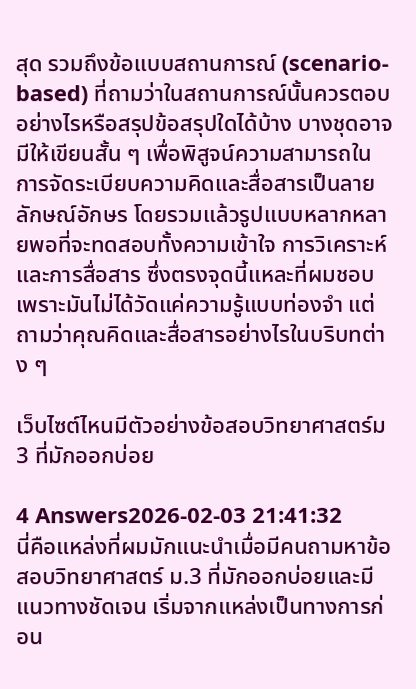สุด รวมถึงข้อแบบสถานการณ์ (scenario-based) ที่ถามว่าในสถานการณ์นั้นควรตอบอย่างไรหรือสรุปข้อสรุปใดได้บ้าง บางชุดอาจมีให้เขียนสั้น ๆ เพื่อพิสูจน์ความสามารถในการจัดระเบียบความคิดและสื่อสารเป็นลายลักษณ์อักษร โดยรวมแล้วรูปแบบหลากหลายพอที่จะทดสอบทั้งความเข้าใจ การวิเคราะห์ และการสื่อสาร ซึ่งตรงจุดนี้แหละที่ผมชอบเพราะมันไม่ได้วัดแค่ความรู้แบบท่องจำ แต่ถามว่าคุณคิดและสื่อสารอย่างไรในบริบทต่าง ๆ

เว็บไซต์ไหนมีตัวอย่างข้อสอบวิทยาศาสตร์ม 3 ที่มักออกบ่อย

4 Answers2026-02-03 21:41:32
นี่คือแหล่งที่ผมมักแนะนำเมื่อมีคนถามหาข้อสอบวิทยาศาสตร์ ม.3 ที่มักออกบ่อยและมีแนวทางชัดเจน เริ่มจากแหล่งเป็นทางการก่อน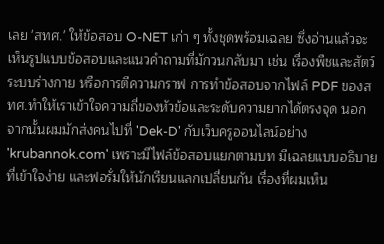เลย 'สทศ.' ให้ข้อสอบ O-NET เก่า ๆ ทั้งชุดพร้อมเฉลย ซึ่งอ่านแล้วจะเห็นรูปแบบข้อสอบและแนวคำถามที่มักวนกลับมา เช่น เรื่องพืชและสัตว์ ระบบร่างกาย หรือการตีความกราฟ การทำข้อสอบจากไฟล์ PDF ของสทศ.ทำให้เราเข้าใจความถี่ของหัวข้อและระดับความยากได้ตรงจุด นอกจากนั้นผมมักส่งคนไปที่ 'Dek-D' กับเว็บครูออนไลน์อย่าง 'krubannok.com' เพราะมีไฟล์ข้อสอบแยกตามบท มีเฉลยแบบอธิบายที่เข้าใจง่าย และฟอรั่มให้นักเรียนแลกเปลี่ยนกัน เรื่องที่ผมเห็น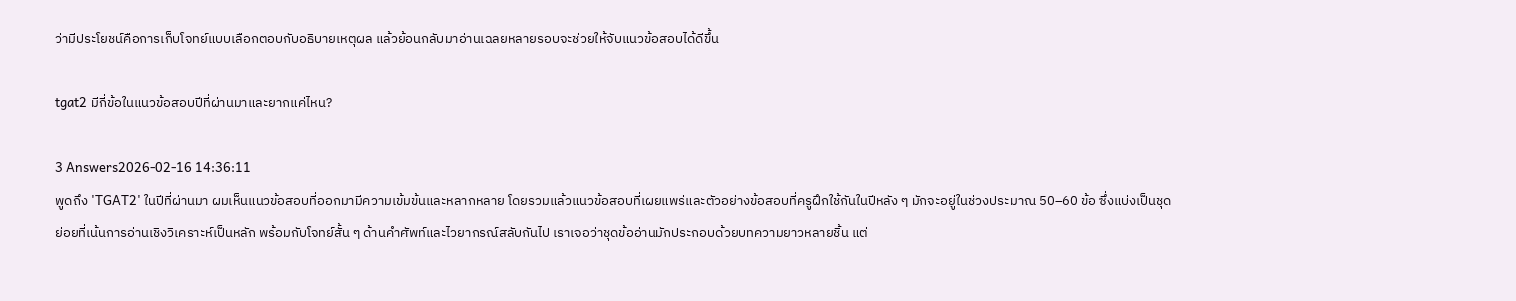ว่ามีประโยชน์คือการเก็บโจทย์แบบเลือกตอบกับอธิบายเหตุผล แล้วย้อนกลับมาอ่านเฉลยหลายรอบจะช่วยให้จับแนวข้อสอบได้ดีขึ้น

tgat2 มีกี่ข้อในแนวข้อสอบปีที่ผ่านมาและยากแค่ไหน?

3 Answers2026-02-16 14:36:11
พูดถึง 'TGAT2' ในปีที่ผ่านมา ผมเห็นแนวข้อสอบที่ออกมามีความเข้มข้นและหลากหลาย โดยรวมแล้วแนวข้อสอบที่เผยแพร่และตัวอย่างข้อสอบที่ครูฝึกใช้กันในปีหลัง ๆ มักจะอยู่ในช่วงประมาณ 50–60 ข้อ ซึ่งแบ่งเป็นชุดย่อยที่เน้นการอ่านเชิงวิเคราะห์เป็นหลัก พร้อมกับโจทย์สั้น ๆ ด้านคำศัพท์และไวยากรณ์สลับกันไป เราเจอว่าชุดข้ออ่านมักประกอบด้วยบทความยาวหลายชิ้น แต่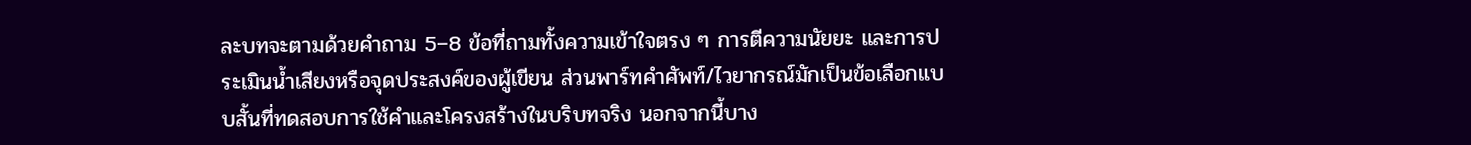ละบทจะตามด้วยคำถาม 5–8 ข้อที่ถามทั้งความเข้าใจตรง ๆ การตีความนัยยะ และการประเมินน้ำเสียงหรือจุดประสงค์ของผู้เขียน ส่วนพาร์ทคำศัพท์/ไวยากรณ์มักเป็นข้อเลือกแบบสั้นที่ทดสอบการใช้คำและโครงสร้างในบริบทจริง นอกจากนี้บาง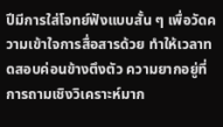ปีมีการใส่โจทย์ฟังแบบสั้น ๆ เพื่อวัดความเข้าใจการสื่อสารด้วย ทำให้เวลาทดสอบค่อนข้างตึงตัว ความยากอยู่ที่การถามเชิงวิเคราะห์มาก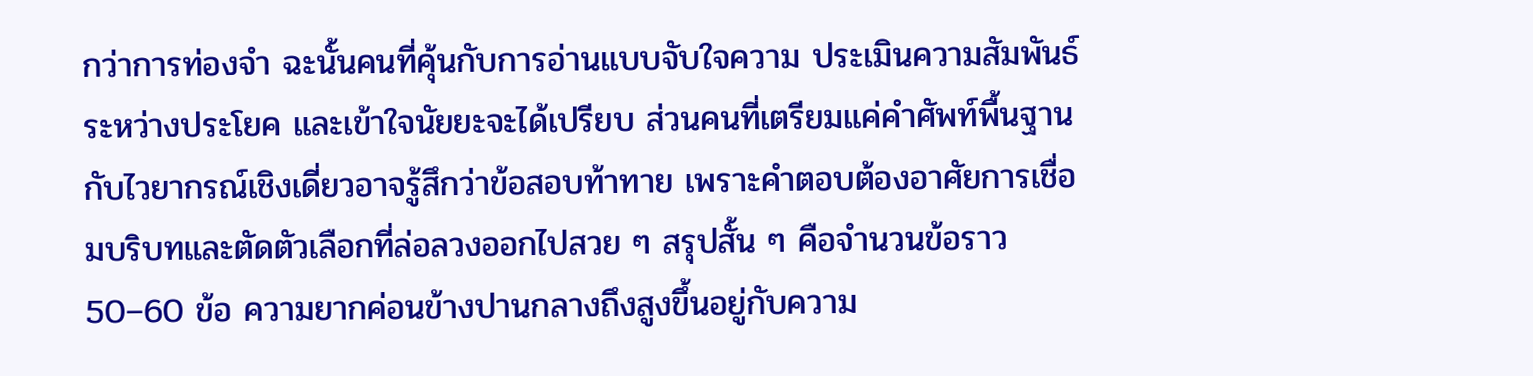กว่าการท่องจำ ฉะนั้นคนที่คุ้นกับการอ่านแบบจับใจความ ประเมินความสัมพันธ์ระหว่างประโยค และเข้าใจนัยยะจะได้เปรียบ ส่วนคนที่เตรียมแค่คำศัพท์พื้นฐานกับไวยากรณ์เชิงเดี่ยวอาจรู้สึกว่าข้อสอบท้าทาย เพราะคำตอบต้องอาศัยการเชื่อมบริบทและตัดตัวเลือกที่ล่อลวงออกไปสวย ๆ สรุปสั้น ๆ คือจำนวนข้อราว 50–60 ข้อ ความยากค่อนข้างปานกลางถึงสูงขึ้นอยู่กับความ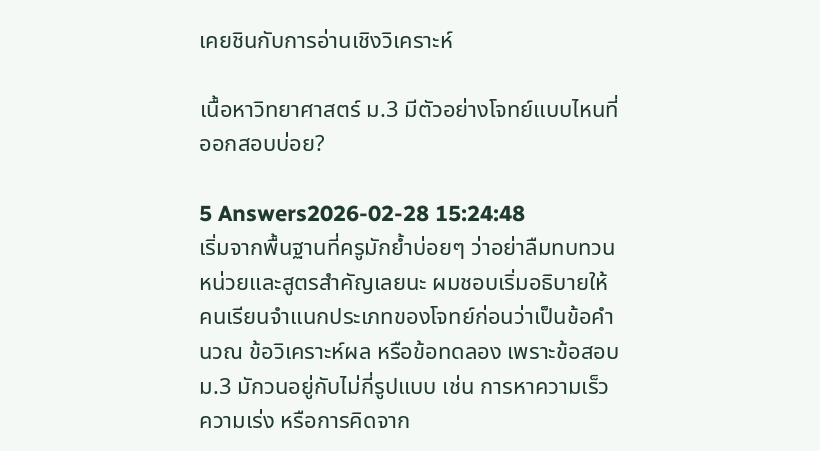เคยชินกับการอ่านเชิงวิเคราะห์

เนื้อหาวิทยาศาสตร์ ม.3 มีตัวอย่างโจทย์แบบไหนที่ออกสอบบ่อย?

5 Answers2026-02-28 15:24:48
เริ่มจากพื้นฐานที่ครูมักย้ำบ่อยๆ ว่าอย่าลืมทบทวนหน่วยและสูตรสำคัญเลยนะ ผมชอบเริ่มอธิบายให้คนเรียนจำแนกประเภทของโจทย์ก่อนว่าเป็นข้อคำนวณ ข้อวิเคราะห์ผล หรือข้อทดลอง เพราะข้อสอบม.3 มักวนอยู่กับไม่กี่รูปแบบ เช่น การหาความเร็ว ความเร่ง หรือการคิดจาก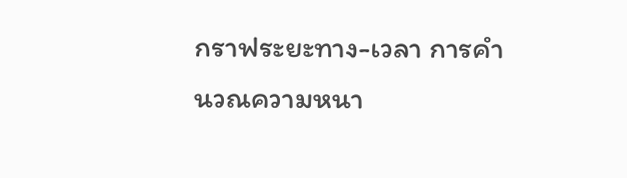กราฟระยะทาง-เวลา การคำนวณความหนา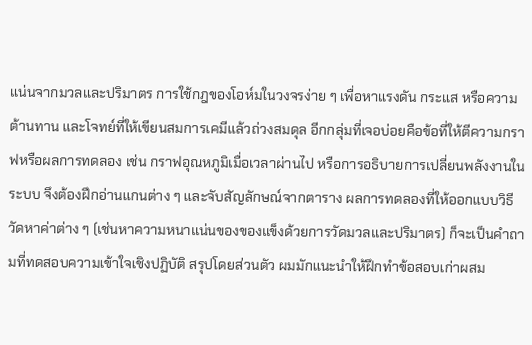แน่นจากมวลและปริมาตร การใช้กฎของโอห์มในวงจรง่าย ๆ เพื่อหาแรงดัน กระแส หรือความต้านทาน และโจทย์ที่ให้เขียนสมการเคมีแล้วถ่วงสมดุล อีกกลุ่มที่เจอบ่อยคือข้อที่ให้ตีความกราฟหรือผลการทดลอง เช่น กราฟอุณหภูมิเมื่อเวลาผ่านไป หรือการอธิบายการเปลี่ยนพลังงานในระบบ จึงต้องฝึกอ่านแกนต่าง ๆ และจับสัญลักษณ์จากตาราง ผลการทดลองที่ให้ออกแบบวิธีวัดหาค่าต่าง ๆ (เช่นหาความหนาแน่นของของแข็งด้วยการวัดมวลและปริมาตร) ก็จะเป็นคำถามที่ทดสอบความเข้าใจเชิงปฏิบัติ สรุปโดยส่วนตัว ผมมักแนะนำให้ฝึกทำข้อสอบเก่าผสม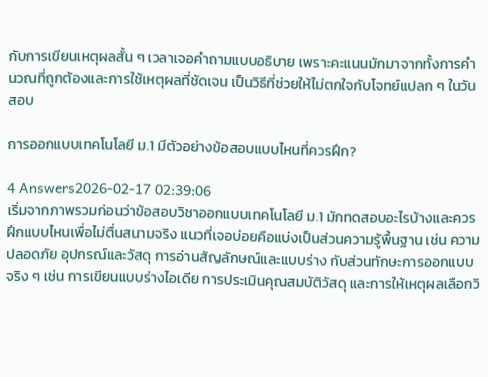กับการเขียนเหตุผลสั้น ๆ เวลาเจอคำถามแบบอธิบาย เพราะคะแนนมักมาจากทั้งการคำนวณที่ถูกต้องและการใช้เหตุผลที่ชัดเจน เป็นวิธีที่ช่วยให้ไม่ตกใจกับโจทย์แปลก ๆ ในวันสอบ

การออกแบบเทคโนโลยี ม.1 มีตัวอย่างข้อสอบแบบไหนที่ควรฝึก?

4 Answers2026-02-17 02:39:06
เริ่มจากภาพรวมก่อนว่าข้อสอบวิชาออกแบบเทคโนโลยี ม.1 มักทดสอบอะไรบ้างและควรฝึกแบบไหนเพื่อไม่ตื่นสนามจริง แนวที่เจอบ่อยคือแบ่งเป็นส่วนความรู้พื้นฐาน เช่น ความปลอดภัย อุปกรณ์และวัสดุ การอ่านสัญลักษณ์และแบบร่าง กับส่วนทักษะการออกแบบจริง ๆ เช่น การเขียนแบบร่างไอเดีย การประเมินคุณสมบัติวัสดุ และการให้เหตุผลเลือกวิ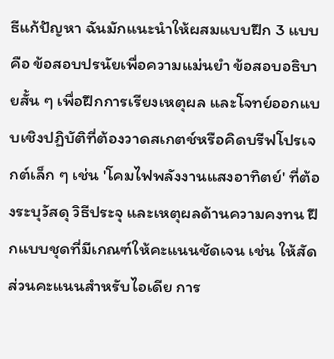ธีแก้ปัญหา ฉันมักแนะนำให้ผสมแบบฝึก 3 แบบคือ ข้อสอบปรนัยเพื่อความแม่นยำ ข้อสอบอธิบายสั้น ๆ เพื่อฝึกการเรียงเหตุผล และโจทย์ออกแบบเชิงปฏิบัติที่ต้องวาดสเกตช์หรือคิดบรีฟโปรเจกต์เล็ก ๆ เช่น 'โคมไฟพลังงานแสงอาทิตย์' ที่ต้องระบุวัสดุ วิธีประจุ และเหตุผลด้านความคงทน ฝึกแบบชุดที่มีเกณฑ์ให้คะแนนชัดเจน เช่น ให้สัดส่วนคะแนนสำหรับไอเดีย การ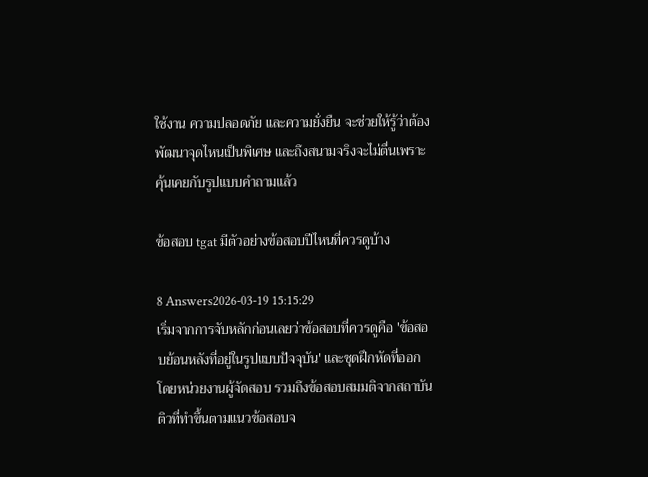ใช้งาน ความปลอดภัย และความยั่งยืน จะช่วยให้รู้ว่าต้องพัฒนาจุดไหนเป็นพิเศษ และถึงสนามจริงจะไม่ตื่นเพราะคุ้นเคยกับรูปแบบคำถามแล้ว

ข้อสอบ tgat มีตัวอย่างข้อสอบปีไหนที่ควรดูบ้าง

8 Answers2026-03-19 15:15:29
เริ่มจากการจับหลักก่อนเลยว่าข้อสอบที่ควรดูคือ 'ข้อสอบย้อนหลังที่อยู่ในรูปแบบปัจจุบัน' และชุดฝึกหัดที่ออกโดยหน่วยงานผู้จัดสอบ รวมถึงข้อสอบสมมติจากสถาบันติวที่ทำขึ้นตามแนวข้อสอบจ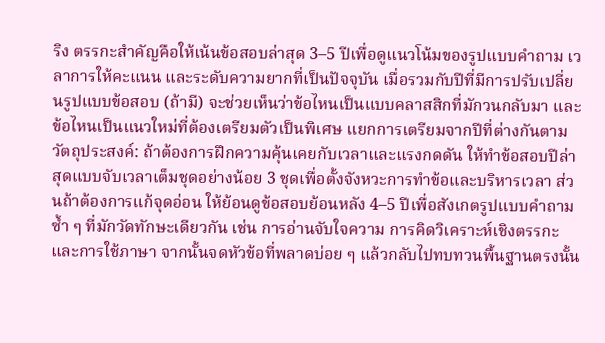ริง ตรรกะสำคัญคือให้เน้นข้อสอบล่าสุด 3–5 ปีเพื่อดูแนวโน้มของรูปแบบคำถาม เวลาการให้คะแนน และระดับความยากที่เป็นปัจจุบัน เมื่อรวมกับปีที่มีการปรับเปลี่ยนรูปแบบข้อสอบ (ถ้ามี) จะช่วยเห็นว่าข้อไหนเป็นแบบคลาสสิกที่มักวนกลับมา และข้อไหนเป็นแนวใหม่ที่ต้องเตรียมตัวเป็นพิเศษ แยกการเตรียมจากปีที่ต่างกันตามวัตถุประสงค์: ถ้าต้องการฝึกความคุ้นเคยกับเวลาและแรงกดดัน ให้ทำข้อสอบปีล่าสุดแบบจับเวลาเต็มชุดอย่างน้อย 3 ชุดเพื่อตั้งจังหวะการทำข้อและบริหารเวลา ส่วนถ้าต้องการแก้จุดอ่อน ให้ย้อนดูข้อสอบย้อนหลัง 4–5 ปีเพื่อสังเกตรูปแบบคำถามซ้ำ ๆ ที่มักวัดทักษะเดียวกัน เช่น การอ่านจับใจความ การคิดวิเคราะห์เชิงตรรกะ และการใช้ภาษา จากนั้นจดหัวข้อที่พลาดบ่อย ๆ แล้วกลับไปทบทวนพื้นฐานตรงนั้น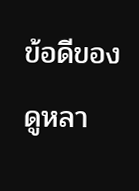ข้อดีของดูหลา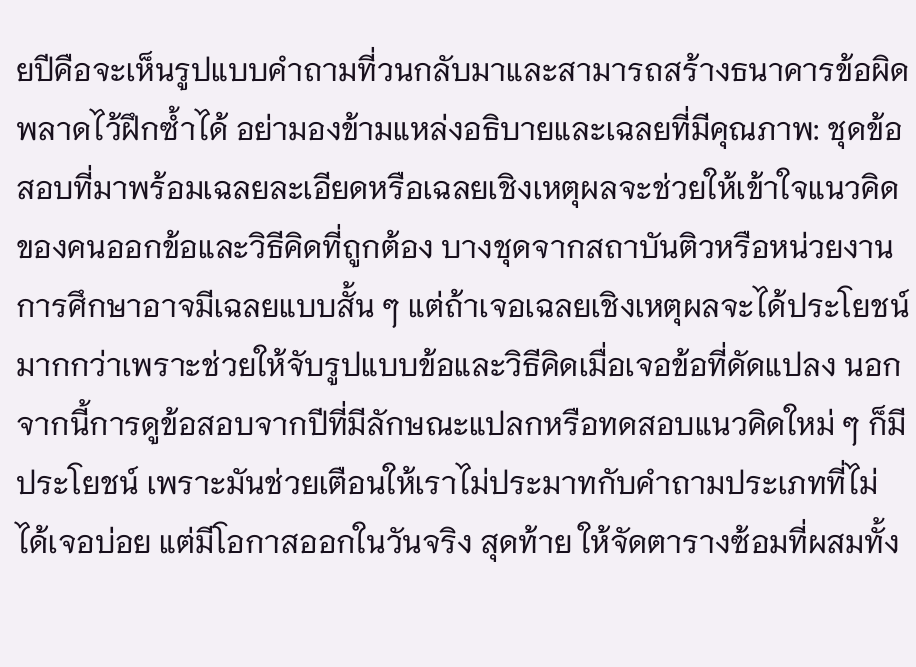ยปีคือจะเห็นรูปแบบคำถามที่วนกลับมาและสามารถสร้างธนาคารข้อผิดพลาดไว้ฝึกซ้ำได้ อย่ามองข้ามแหล่งอธิบายและเฉลยที่มีคุณภาพ: ชุดข้อสอบที่มาพร้อมเฉลยละเอียดหรือเฉลยเชิงเหตุผลจะช่วยให้เข้าใจแนวคิดของคนออกข้อและวิธีคิดที่ถูกต้อง บางชุดจากสถาบันติวหรือหน่วยงานการศึกษาอาจมีเฉลยแบบสั้น ๆ แต่ถ้าเจอเฉลยเชิงเหตุผลจะได้ประโยชน์มากกว่าเพราะช่วยให้จับรูปแบบข้อและวิธีคิดเมื่อเจอข้อที่ดัดแปลง นอกจากนี้การดูข้อสอบจากปีที่มีลักษณะแปลกหรือทดสอบแนวคิดใหม่ ๆ ก็มีประโยชน์ เพราะมันช่วยเตือนให้เราไม่ประมาทกับคำถามประเภทที่ไม่ได้เจอบ่อย แต่มีโอกาสออกในวันจริง สุดท้าย ให้จัดตารางซ้อมที่ผสมทั้ง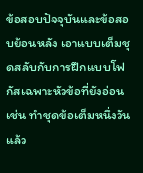ข้อสอบปัจจุบันและข้อสอบย้อนหลัง เอาแบบเต็มชุดสลับกับการฝึกแบบโฟกัสเฉพาะหัวข้อที่ยังอ่อน เช่น ทำชุดข้อเต็มหนึ่งวัน แล้ว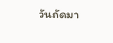วันถัดมา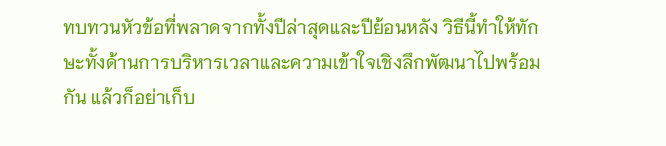ทบทวนหัวข้อที่พลาดจากทั้งปีล่าสุดและปีย้อนหลัง วิธีนี้ทำให้ทักษะทั้งด้านการบริหารเวลาและความเข้าใจเชิงลึกพัฒนาไปพร้อมกัน แล้วก็อย่าเก็บ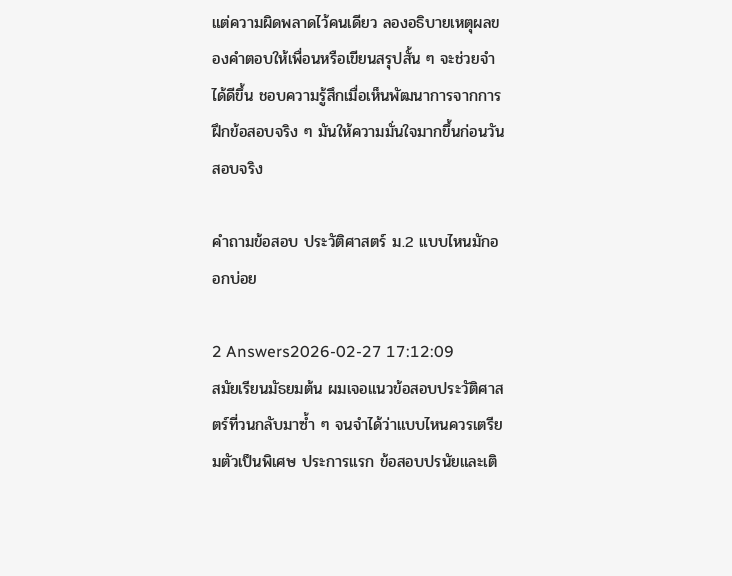แต่ความผิดพลาดไว้คนเดียว ลองอธิบายเหตุผลของคำตอบให้เพื่อนหรือเขียนสรุปสั้น ๆ จะช่วยจำได้ดีขึ้น ชอบความรู้สึกเมื่อเห็นพัฒนาการจากการฝึกข้อสอบจริง ๆ มันให้ความมั่นใจมากขึ้นก่อนวันสอบจริง

คำถามข้อสอบ ประวัติศาสตร์ ม.2 แบบไหนมักออกบ่อย

2 Answers2026-02-27 17:12:09
สมัยเรียนมัธยมต้น ผมเจอแนวข้อสอบประวัติศาสตร์ที่วนกลับมาซ้ำ ๆ จนจำได้ว่าแบบไหนควรเตรียมตัวเป็นพิเศษ ประการแรก ข้อสอบปรนัยและเติ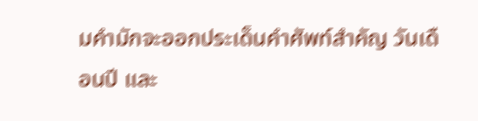มคำมักจะออกประเด็นคำศัพท์สำคัญ วันเดือนปี และ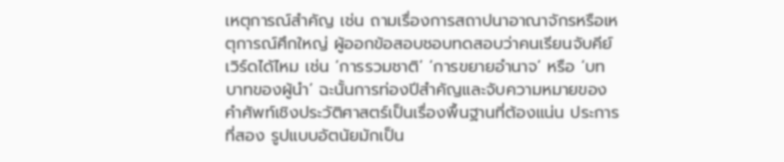เหตุการณ์สำคัญ เช่น ถามเรื่องการสถาปนาอาณาจักรหรือเหตุการณ์ศึกใหญ่ ผู้ออกข้อสอบชอบทดสอบว่าคนเรียนจับคีย์เวิร์ดได้ไหม เช่น ‘การรวมชาติ’ ‘การขยายอำนาจ’ หรือ ‘บทบาทของผู้นำ’ ฉะนั้นการท่องปีสำคัญและจับความหมายของคำศัพท์เชิงประวัติศาสตร์เป็นเรื่องพื้นฐานที่ต้องแน่น ประการที่สอง รูปแบบอัตนัยมักเป็น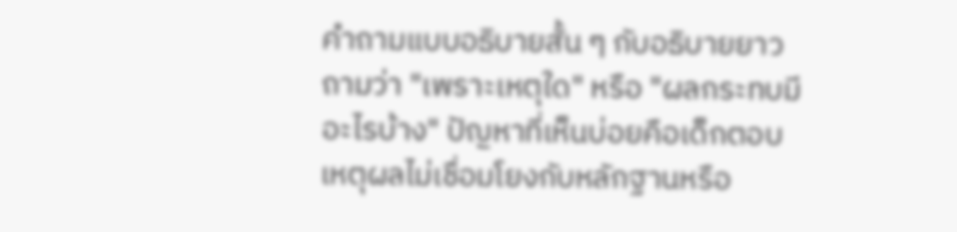คำถามแบบอธิบายสั้น ๆ กับอธิบายยาว ถามว่า "เพราะเหตุใด" หรือ "ผลกระทบมีอะไรบ้าง" ปัญหาที่เห็นบ่อยคือเด็กตอบเหตุผลไม่เชื่อมโยงกับหลักฐานหรือ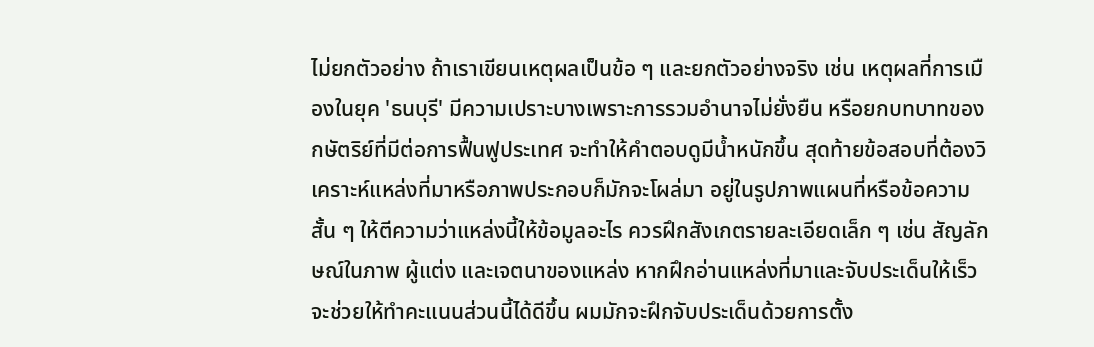ไม่ยกตัวอย่าง ถ้าเราเขียนเหตุผลเป็นข้อ ๆ และยกตัวอย่างจริง เช่น เหตุผลที่การเมืองในยุค 'ธนบุรี' มีความเปราะบางเพราะการรวมอำนาจไม่ยั่งยืน หรือยกบทบาทของกษัตริย์ที่มีต่อการฟื้นฟูประเทศ จะทำให้คำตอบดูมีน้ำหนักขึ้น สุดท้ายข้อสอบที่ต้องวิเคราะห์แหล่งที่มาหรือภาพประกอบก็มักจะโผล่มา อยู่ในรูปภาพแผนที่หรือข้อความสั้น ๆ ให้ตีความว่าแหล่งนี้ให้ข้อมูลอะไร ควรฝึกสังเกตรายละเอียดเล็ก ๆ เช่น สัญลักษณ์ในภาพ ผู้แต่ง และเจตนาของแหล่ง หากฝึกอ่านแหล่งที่มาและจับประเด็นให้เร็ว จะช่วยให้ทำคะแนนส่วนนี้ได้ดีขึ้น ผมมักจะฝึกจับประเด็นด้วยการตั้ง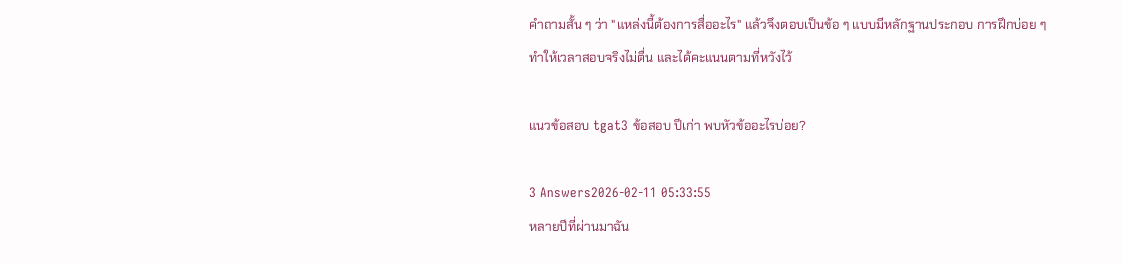คำถามสั้น ๆ ว่า "แหล่งนี้ต้องการสื่ออะไร" แล้วจึงตอบเป็นข้อ ๆ แบบมีหลักฐานประกอบ การฝึกบ่อย ๆ ทำให้เวลาสอบจริงไม่ตื่น และได้คะแนนตามที่หวังไว้

แนวข้อสอบ tgat3 ข้อสอบ ปีเก่า พบหัวข้ออะไรบ่อย?

3 Answers2026-02-11 05:33:55
หลายปีที่ผ่านมาฉัน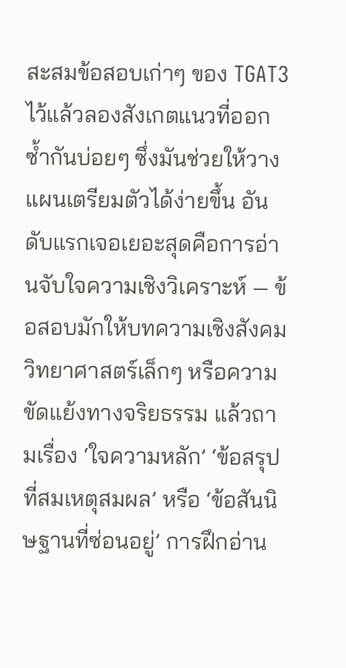สะสมข้อสอบเก่าๆ ของ TGAT3 ไว้แล้วลองสังเกตแนวที่ออกซ้ำกันบ่อยๆ ซึ่งมันช่วยให้วางแผนเตรียมตัวได้ง่ายขึ้น อันดับแรกเจอเยอะสุดคือการอ่านจับใจความเชิงวิเคราะห์ — ข้อสอบมักให้บทความเชิงสังคม วิทยาศาสตร์เล็กๆ หรือความขัดแย้งทางจริยธรรม แล้วถามเรื่อง ‘ใจความหลัก’ ‘ข้อสรุปที่สมเหตุสมผล’ หรือ ‘ข้อสันนิษฐานที่ซ่อนอยู่’ การฝึกอ่าน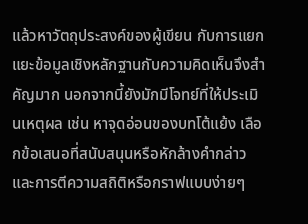แล้วหาวัตถุประสงค์ของผู้เขียน กับการแยกแยะข้อมูลเชิงหลักฐานกับความคิดเห็นจึงสำคัญมาก นอกจากนี้ยังมักมีโจทย์ที่ให้ประเมินเหตุผล เช่น หาจุดอ่อนของบทโต้แย้ง เลือกข้อเสนอที่สนับสนุนหรือหักล้างคำกล่าว และการตีความสถิติหรือกราฟแบบง่ายๆ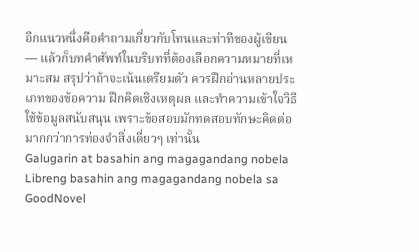อีกแนวหนึ่งคือคำถามเกี่ยวกับโทนและท่าทีของผู้เขียน — แล้วก็บทคำศัพท์ในบริบทที่ต้องเลือกความหมายที่เหมาะสม สรุปว่าถ้าจะเน้นเตรียมตัว ควรฝึกอ่านหลายประเภทของข้อความ ฝึกคิดเชิงเหตุผล และทำความเข้าใจวิธีใช้ข้อมูลสนับสนุน เพราะข้อสอบมักทดสอบทักษะคิดต่อมากกว่าการท่องจำสิ่งเดี่ยวๆ เท่านั้น
Galugarin at basahin ang magagandang nobela
Libreng basahin ang magagandang nobela sa GoodNovel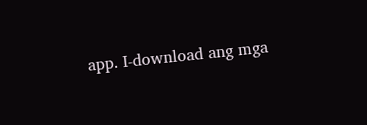app. I-download ang mga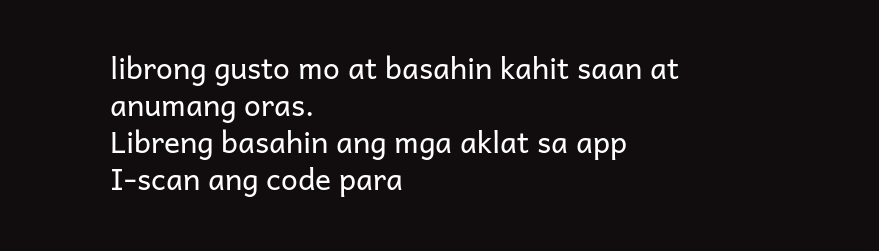librong gusto mo at basahin kahit saan at anumang oras.
Libreng basahin ang mga aklat sa app
I-scan ang code para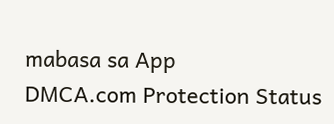mabasa sa App
DMCA.com Protection Status